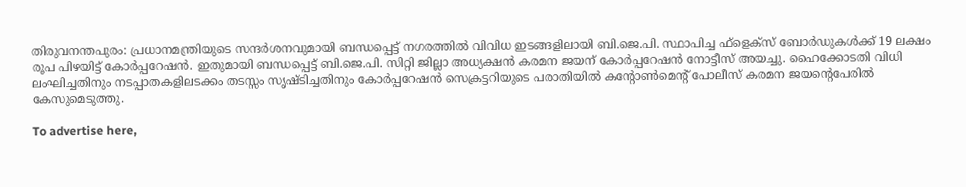തിരുവനന്തപുരം: പ്രധാനമന്ത്രിയുടെ സന്ദർശനവുമായി ബന്ധപ്പെട്ട് നഗരത്തിൽ വിവിധ ഇടങ്ങളിലായി ബി.ജെ.പി. സ്ഥാപിച്ച ഫ്‌ളെക്‌സ് ബോർഡുകൾക്ക് 19 ലക്ഷം രൂപ പിഴയിട്ട് കോർപ്പറേഷൻ. ഇതുമായി ബന്ധപ്പെട്ട് ബി.ജെ.പി. സിറ്റി ജില്ലാ അധ്യക്ഷൻ കരമന ജയന് കോർപ്പറേഷൻ നോട്ടീസ് അയച്ചു. ഹൈക്കോടതി വിധി ലംഘിച്ചതിനും നടപ്പാതകളിലടക്കം തടസ്സം സൃഷ്ടിച്ചതിനും കോർപ്പറേഷൻ സെക്രട്ടറിയുടെ പരാതിയിൽ കന്റോൺമെന്റ് പോലീസ് കരമന ജയന്റെപേരിൽ കേസുമെടുത്തു.

To advertise here,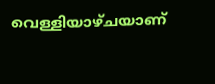വെള്ളിയാഴ്ചയാണ്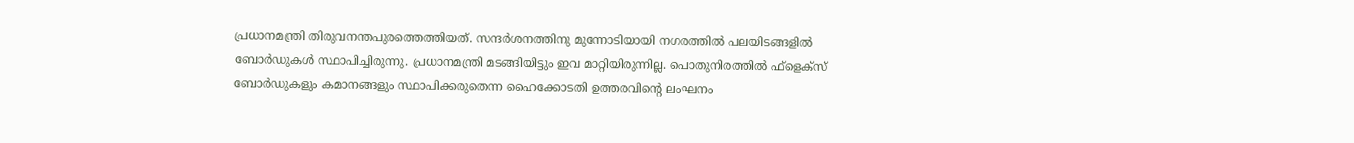പ്രധാനമന്ത്രി തിരുവനന്തപുരത്തെത്തിയത്. സന്ദർശനത്തിനു മുന്നോടിയായി നഗരത്തിൽ പലയിടങ്ങളിൽ ബോർഡുകൾ സ്ഥാപിച്ചിരുന്നു. പ്രധാനമന്ത്രി മടങ്ങിയിട്ടും ഇവ മാറ്റിയിരുന്നില്ല. പൊതുനിരത്തിൽ ഫ്‌ളെക്‌സ് ബോർഡുകളും കമാനങ്ങളും സ്ഥാപിക്കരുതെന്ന ഹൈക്കോടതി ഉത്തരവിന്റെ ലംഘനം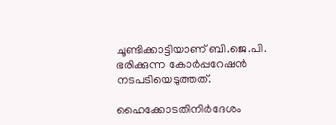ചൂണ്ടിക്കാട്ടിയാണ് ബി.ജെ.പി. ഭരിക്കുന്ന കോർപ്പറേഷൻ നടപടിയെടുത്തത്.

ഹൈക്കോടതിനിർദേശം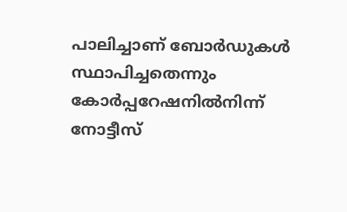പാലിച്ചാണ് ബോർഡുകൾ സ്ഥാപിച്ചതെന്നും കോർപ്പറേഷനിൽനിന്ന് നോട്ടീസ്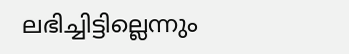ലഭിച്ചിട്ടില്ലെന്നും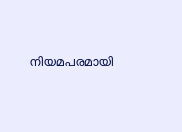നിയമപരമായി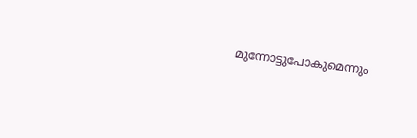മുന്നോട്ടുപോകുമെന്നും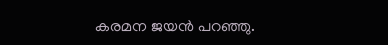കരമന ജയൻ പറഞ്ഞു.